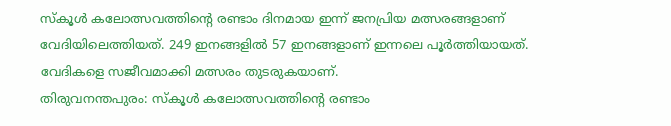സ്‌കൂള്‍ കലോത്സവത്തിന്റെ രണ്ടാം ദിനമായ ഇന്ന് ജനപ്രിയ മത്സരങ്ങളാണ് വേദിയിലെത്തിയത്. 249 ഇനങ്ങളില്‍ 57 ഇനങ്ങളാണ് ഇന്നലെ പൂര്‍ത്തിയായത്. വേദികളെ സജീവമാക്കി മത്സരം തുടരുകയാണ്.
തിരുവനന്തപുരം: സ്‌കൂള്‍ കലോത്സവത്തിന്റെ രണ്ടാം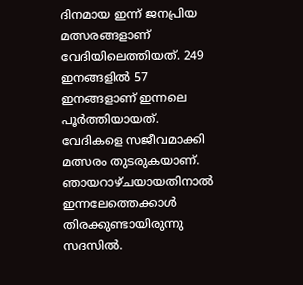ദിനമായ ഇന്ന് ജനപ്രിയ മത്സരങ്ങളാണ് വേദിയിലെത്തിയത്. 249 ഇനങ്ങളില്‍ 57 ഇനങ്ങളാണ് ഇന്നലെ പൂര്‍ത്തിയായത്. വേദികളെ സജീവമാക്കി മത്സരം തുടരുകയാണ്. ഞായറാഴ്ചയായതിനാല്‍ ഇന്നലേത്തെക്കാള്‍ തിരക്കുണ്ടായിരുന്നു സദസില്‍.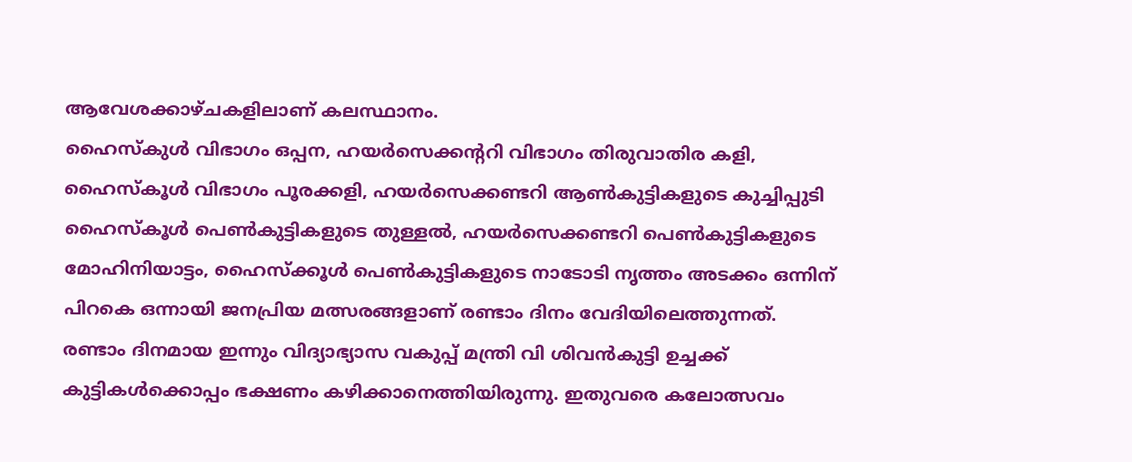ആവേശക്കാഴ്ചകളിലാണ് കലസ്ഥാനം.
ഹൈസ്‌കുള്‍ വിഭാഗം ഒപ്പന, ഹയര്‍സെക്കന്ററി വിഭാഗം തിരുവാതിര കളി, ഹൈസ്‌കൂള്‍ വിഭാഗം പൂരക്കളി, ഹയര്‍സെക്കണ്ടറി ആണ്‍കുട്ടികളുടെ കുച്ചിപ്പുടി ഹൈസ്‌കൂള്‍ പെണ്‍കുട്ടികളുടെ തുള്ളല്‍, ഹയര്‍സെക്കണ്ടറി പെണ്‍കുട്ടികളുടെ മോഹിനിയാട്ടം, ഹൈസ്‌ക്കൂള്‍ പെണ്‍കുട്ടികളുടെ നാടോടി നൃത്തം അടക്കം ഒന്നിന് പിറകെ ഒന്നായി ജനപ്രിയ മത്സരങ്ങളാണ് രണ്ടാം ദിനം വേദിയിലെത്തുന്നത്.
രണ്ടാം ദിനമായ ഇന്നും വിദ്യാഭ്യാസ വകുപ്പ് മന്ത്രി വി ശിവന്‍കുട്ടി ഉച്ചക്ക് കുട്ടികള്‍ക്കൊപ്പം ഭക്ഷണം കഴിക്കാനെത്തിയിരുന്നു. ഇതുവരെ കലോത്സവം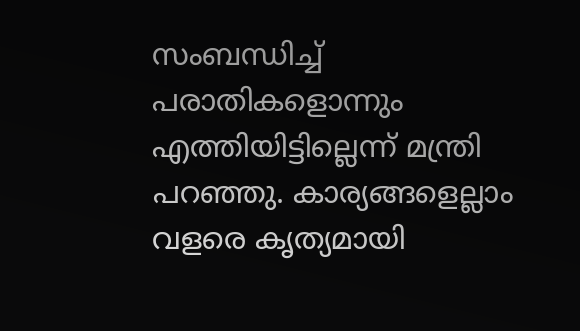സംബന്ധിച്ച് പരാതികളൊന്നും എത്തിയിട്ടില്ലെന്ന് മന്ത്രി പറഞ്ഞു. കാര്യങ്ങളെല്ലാം വളരെ കൃത്യമായി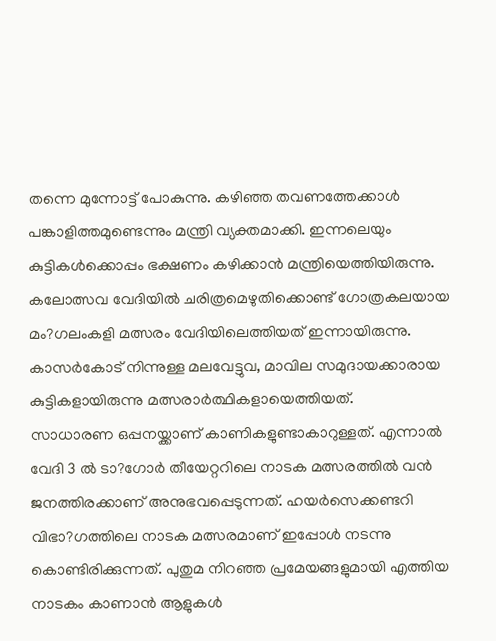തന്നെ മുന്നോട്ട് പോകുന്നു. കഴിഞ്ഞ തവണത്തേക്കാള്‍ പങ്കാളിത്തമുണ്ടെന്നും മന്ത്രി വ്യക്തമാക്കി. ഇന്നലെയും കുട്ടികള്‍ക്കൊപ്പം ഭക്ഷണം കഴിക്കാന്‍ മന്ത്രിയെത്തിയിരുന്നു. കലോത്സവ വേദിയില്‍ ചരിത്രമെഴുതിക്കൊണ്ട് ഗോത്രകലയായ മം?ഗലംകളി മത്സരം വേദിയിലെത്തിയത് ഇന്നായിരുന്നു. കാസര്‍കോട് നിന്നുള്ള മലവേട്ടുവ, മാവില സമുദായക്കാരായ കുട്ടികളായിരുന്നു മത്സരാര്‍ത്ഥികളായെത്തിയത്.
സാധാരണ ഒപ്പനയ്ക്കാണ് കാണികളുണ്ടാകാറുള്ളത്. എന്നാല്‍ വേദി 3 ല്‍ ടാ?ഗോര്‍ തീയേറ്ററിലെ നാടക മത്സരത്തില്‍ വന്‍ ജനത്തിരക്കാണ് അനുഭവപ്പെടുന്നത്. ഹയര്‍സെക്കണ്ടറി വിഭാ?ഗത്തിലെ നാടക മത്സരമാണ് ഇപ്പോള്‍ നടന്നു കൊണ്ടിരിക്കുന്നത്. പുതുമ നിറഞ്ഞ പ്രമേയങ്ങളുമായി എത്തിയ നാടകം കാണാന്‍ ആളുകള്‍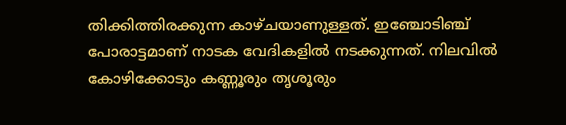തിക്കിത്തിരക്കുന്ന കാഴ്ചയാണുള്ളത്. ഇഞ്ചോടിഞ്ച് പോരാട്ടമാണ് നാടക വേദികളില്‍ നടക്കുന്നത്. നിലവില്‍ കോഴിക്കോടും കണ്ണൂരും തൃശൂരും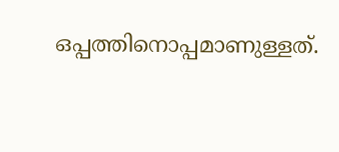ഒപ്പത്തിനൊപ്പമാണുള്ളത്.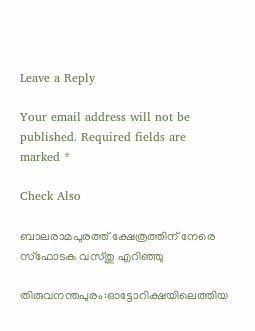Leave a Reply

Your email address will not be published. Required fields are marked *

Check Also

ബാലരാമപുരത്ത് ക്ഷേത്രത്തിന് നേരെ സ്‌ഫോടക വസ്തു എറിഞ്ഞു

തിരുവനന്തപുരം:ഓട്ടോറിക്ഷയിലെത്തിയ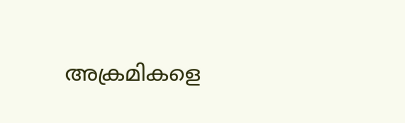അക്രമികളെ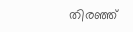തിരഞ്ഞ്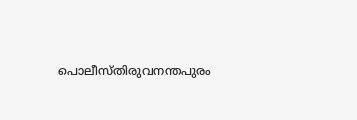പൊലീസ്തിരുവനന്തപുരം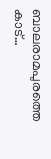ബാലരാമപുരത്തെ കാട്…